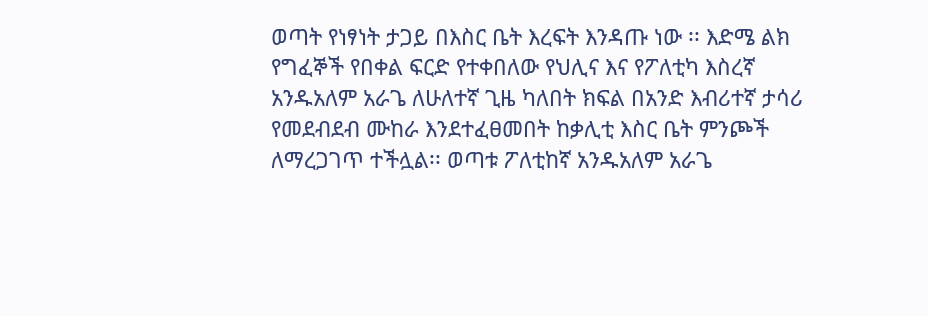ወጣት የነፃነት ታጋይ በእስር ቤት እረፍት እንዳጡ ነው ፡፡ እድሜ ልክ የግፈኞች የበቀል ፍርድ የተቀበለው የህሊና እና የፖለቲካ እስረኛ አንዱአለም አራጌ ለሁለተኛ ጊዜ ካለበት ክፍል በአንድ እብሪተኛ ታሳሪ የመደብደብ ሙከራ እንደተፈፀመበት ከቃሊቲ እስር ቤት ምንጮች ለማረጋገጥ ተችሏል፡፡ ወጣቱ ፖለቲከኛ አንዱአለም አራጌ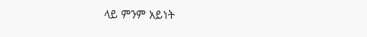ላይ ምንም አይነት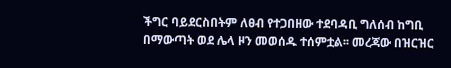ችግር ባይደርስበትም ለፀብ የተጋበዘው ተደባዳቢ ግለሰብ ከግቢ በማውጣት ወደ ሌላ ዞን መወሰዱ ተሰምቷል፡፡ መረጃው በዝርዝር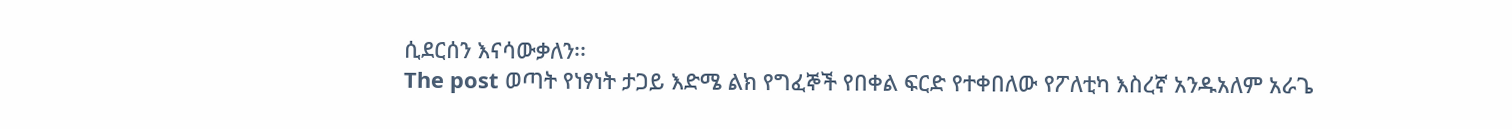ሲደርሰን እናሳውቃለን፡፡
The post ወጣት የነፃነት ታጋይ እድሜ ልክ የግፈኞች የበቀል ፍርድ የተቀበለው የፖለቲካ እስረኛ አንዱአለም አራጌ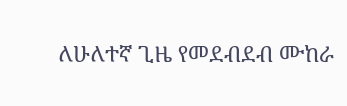ለሁለተኛ ጊዜ የመደብደብ ሙከራ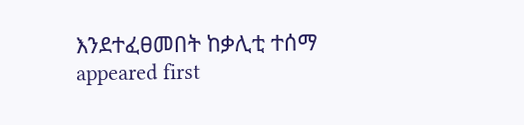እንደተፈፀመበት ከቃሊቲ ተሰማ appeared first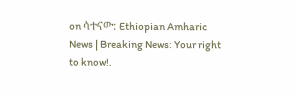on ሳተናው: Ethiopian Amharic News | Breaking News: Your right to know!.